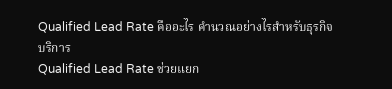Qualified Lead Rate คืออะไร คำนวณอย่างไรสำหรับธุรกิจบริการ
Qualified Lead Rate ช่วยแยก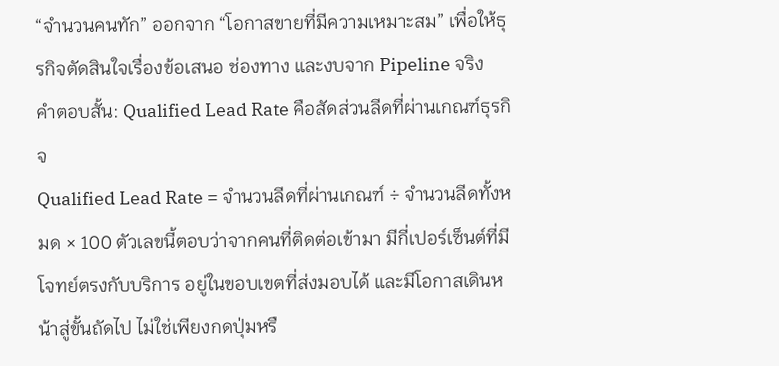“จำนวนคนทัก” ออกจาก “โอกาสขายที่มีความเหมาะสม” เพื่อให้ธุรกิจตัดสินใจเรื่องข้อเสนอ ช่องทาง และงบจาก Pipeline จริง
คำตอบสั้น: Qualified Lead Rate คือสัดส่วนลีดที่ผ่านเกณฑ์ธุรกิจ
Qualified Lead Rate = จำนวนลีดที่ผ่านเกณฑ์ ÷ จำนวนลีดทั้งหมด × 100 ตัวเลขนี้ตอบว่าจากคนที่ติดต่อเข้ามา มีกี่เปอร์เซ็นต์ที่มีโจทย์ตรงกับบริการ อยู่ในขอบเขตที่ส่งมอบได้ และมีโอกาสเดินหน้าสู่ขั้นถัดไป ไม่ใช่เพียงกดปุ่มหรื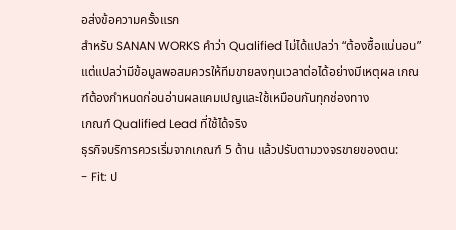อส่งข้อความครั้งแรก
สำหรับ SANAN WORKS คำว่า Qualified ไม่ได้แปลว่า “ต้องซื้อแน่นอน” แต่แปลว่ามีข้อมูลพอสมควรให้ทีมขายลงทุนเวลาต่อได้อย่างมีเหตุผล เกณฑ์ต้องกำหนดก่อนอ่านผลแคมเปญและใช้เหมือนกันทุกช่องทาง
เกณฑ์ Qualified Lead ที่ใช้ได้จริง
ธุรกิจบริการควรเริ่มจากเกณฑ์ 5 ด้าน แล้วปรับตามวงจรขายของตน:
- Fit: ป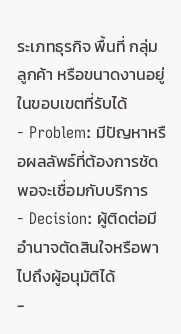ระเภทธุรกิจ พื้นที่ กลุ่มลูกค้า หรือขนาดงานอยู่ในขอบเขตที่รับได้
- Problem: มีปัญหาหรือผลลัพธ์ที่ต้องการชัดพอจะเชื่อมกับบริการ
- Decision: ผู้ติดต่อมีอำนาจตัดสินใจหรือพาไปถึงผู้อนุมัติได้
-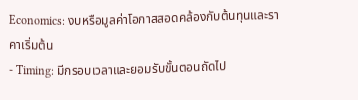Economics: งบหรือมูลค่าโอกาสสอดคล้องกับต้นทุนและราคาเริ่มต้น
- Timing: มีกรอบเวลาและยอมรับขั้นตอนถัดไป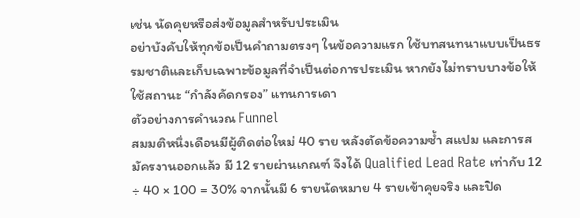เช่น นัดคุยหรือส่งข้อมูลสำหรับประเมิน
อย่าบังคับให้ทุกข้อเป็นคำถามตรงๆ ในข้อความแรก ใช้บทสนทนาแบบเป็นธรรมชาติและเก็บเฉพาะข้อมูลที่จำเป็นต่อการประเมิน หากยังไม่ทราบบางข้อให้ใช้สถานะ “กำลังคัดกรอง” แทนการเดา
ตัวอย่างการคำนวณ Funnel
สมมติหนึ่งเดือนมีผู้ติดต่อใหม่ 40 ราย หลังตัดข้อความซ้ำ สแปม และการสมัครงานออกแล้ว มี 12 รายผ่านเกณฑ์ จึงได้ Qualified Lead Rate เท่ากับ 12 ÷ 40 × 100 = 30% จากนั้นมี 6 รายนัดหมาย 4 รายเข้าคุยจริง และปิด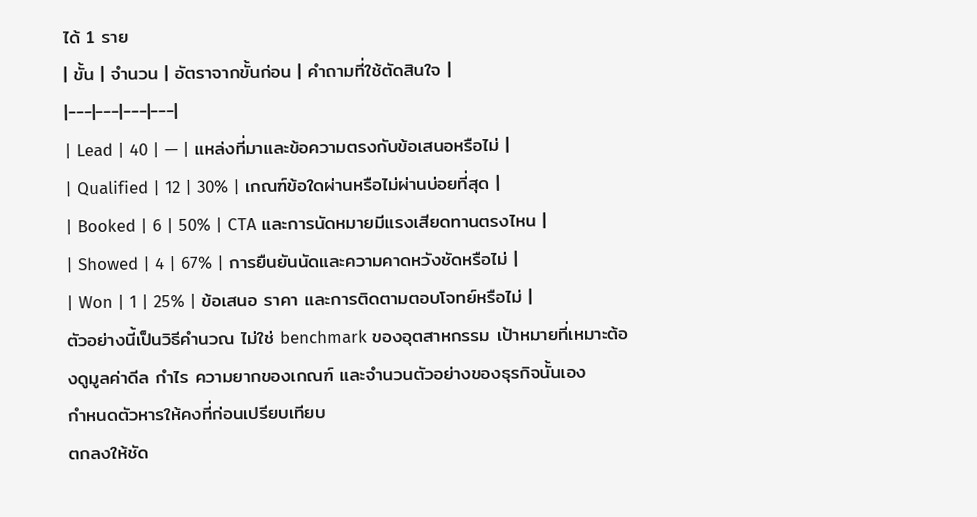ได้ 1 ราย
| ขั้น | จำนวน | อัตราจากขั้นก่อน | คำถามที่ใช้ตัดสินใจ |
|---|---|---|---|
| Lead | 40 | — | แหล่งที่มาและข้อความตรงกับข้อเสนอหรือไม่ |
| Qualified | 12 | 30% | เกณฑ์ข้อใดผ่านหรือไม่ผ่านบ่อยที่สุด |
| Booked | 6 | 50% | CTA และการนัดหมายมีแรงเสียดทานตรงไหน |
| Showed | 4 | 67% | การยืนยันนัดและความคาดหวังชัดหรือไม่ |
| Won | 1 | 25% | ข้อเสนอ ราคา และการติดตามตอบโจทย์หรือไม่ |
ตัวอย่างนี้เป็นวิธีคำนวณ ไม่ใช่ benchmark ของอุตสาหกรรม เป้าหมายที่เหมาะต้องดูมูลค่าดีล กำไร ความยากของเกณฑ์ และจำนวนตัวอย่างของธุรกิจนั้นเอง
กำหนดตัวหารให้คงที่ก่อนเปรียบเทียบ
ตกลงให้ชัด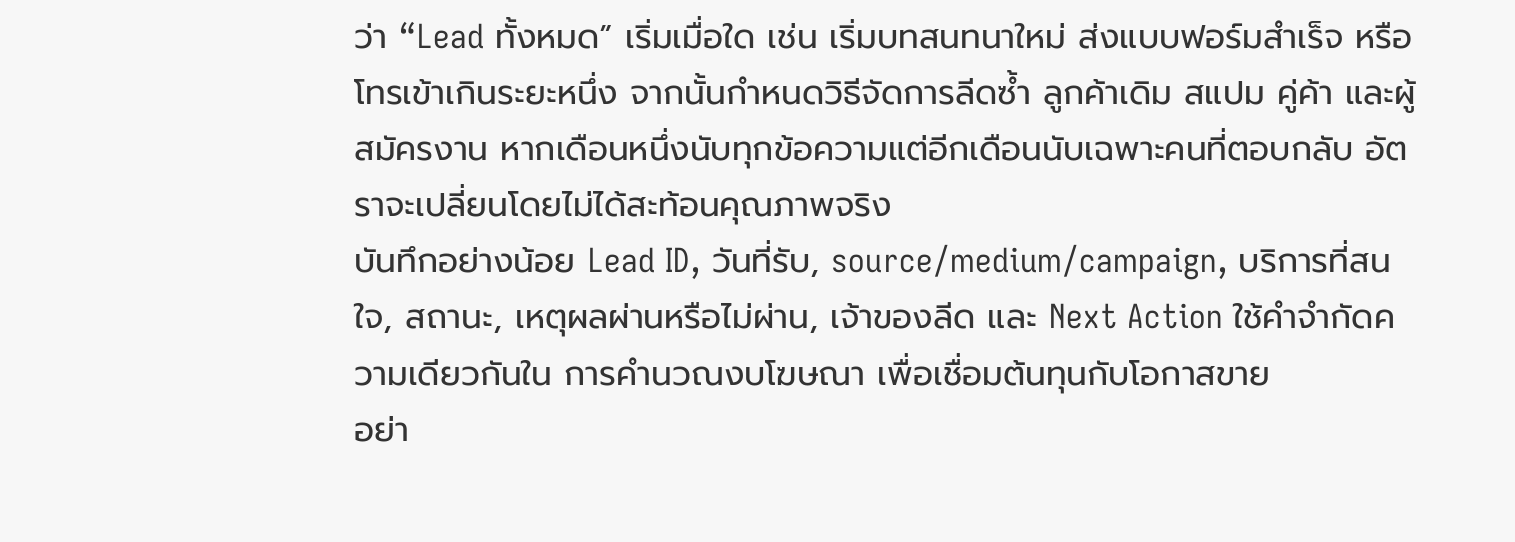ว่า “Lead ทั้งหมด” เริ่มเมื่อใด เช่น เริ่มบทสนทนาใหม่ ส่งแบบฟอร์มสำเร็จ หรือโทรเข้าเกินระยะหนึ่ง จากนั้นกำหนดวิธีจัดการลีดซ้ำ ลูกค้าเดิม สแปม คู่ค้า และผู้สมัครงาน หากเดือนหนึ่งนับทุกข้อความแต่อีกเดือนนับเฉพาะคนที่ตอบกลับ อัตราจะเปลี่ยนโดยไม่ได้สะท้อนคุณภาพจริง
บันทึกอย่างน้อย Lead ID, วันที่รับ, source/medium/campaign, บริการที่สนใจ, สถานะ, เหตุผลผ่านหรือไม่ผ่าน, เจ้าของลีด และ Next Action ใช้คำจำกัดความเดียวกันใน การคำนวณงบโฆษณา เพื่อเชื่อมต้นทุนกับโอกาสขาย
อย่า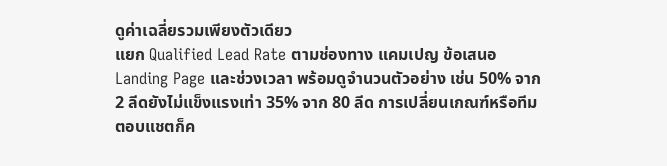ดูค่าเฉลี่ยรวมเพียงตัวเดียว
แยก Qualified Lead Rate ตามช่องทาง แคมเปญ ข้อเสนอ Landing Page และช่วงเวลา พร้อมดูจำนวนตัวอย่าง เช่น 50% จาก 2 ลีดยังไม่แข็งแรงเท่า 35% จาก 80 ลีด การเปลี่ยนเกณฑ์หรือทีมตอบแชตก็ค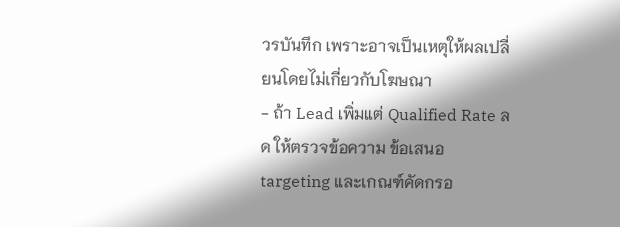วรบันทึก เพราะอาจเป็นเหตุให้ผลเปลี่ยนโดยไม่เกี่ยวกับโฆษณา
- ถ้า Lead เพิ่มแต่ Qualified Rate ลด ให้ตรวจข้อความ ข้อเสนอ targeting และเกณฑ์คัดกรอ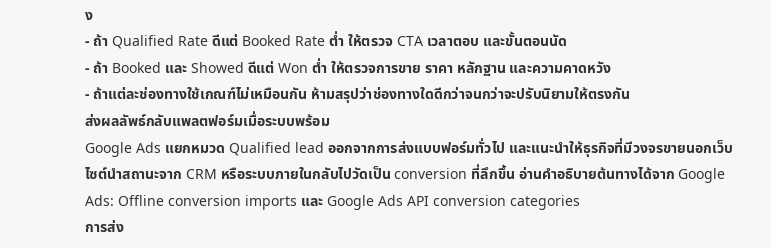ง
- ถ้า Qualified Rate ดีแต่ Booked Rate ต่ำ ให้ตรวจ CTA เวลาตอบ และขั้นตอนนัด
- ถ้า Booked และ Showed ดีแต่ Won ต่ำ ให้ตรวจการขาย ราคา หลักฐาน และความคาดหวัง
- ถ้าแต่ละช่องทางใช้เกณฑ์ไม่เหมือนกัน ห้ามสรุปว่าช่องทางใดดีกว่าจนกว่าจะปรับนิยามให้ตรงกัน
ส่งผลลัพธ์กลับแพลตฟอร์มเมื่อระบบพร้อม
Google Ads แยกหมวด Qualified lead ออกจากการส่งแบบฟอร์มทั่วไป และแนะนำให้ธุรกิจที่มีวงจรขายนอกเว็บไซต์นำสถานะจาก CRM หรือระบบภายในกลับไปวัดเป็น conversion ที่ลึกขึ้น อ่านคำอธิบายต้นทางได้จาก Google Ads: Offline conversion imports และ Google Ads API conversion categories
การส่ง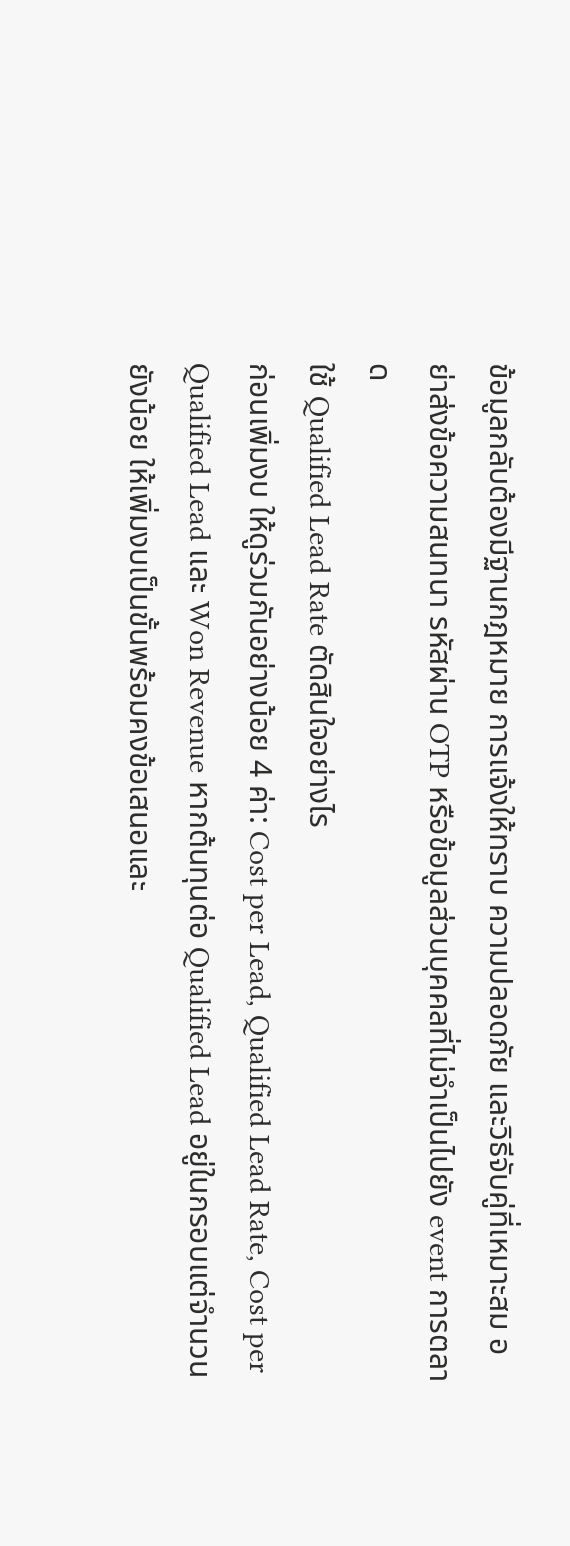ข้อมูลกลับต้องมีฐานกฎหมาย การแจ้งให้ทราบ ความปลอดภัย และวิธีจับคู่ที่เหมาะสม อย่าส่งข้อความสนทนา รหัสผ่าน OTP หรือข้อมูลส่วนบุคคลที่ไม่จำเป็นไปยัง event การตลาด
ใช้ Qualified Lead Rate ตัดสินใจอย่างไร
ก่อนเพิ่มงบ ให้ดูร่วมกันอย่างน้อย 4 ค่า: Cost per Lead, Qualified Lead Rate, Cost per Qualified Lead และ Won Revenue หากต้นทุนต่อ Qualified Lead อยู่ในกรอบแต่จำนวนยังน้อย ให้เพิ่มงบเป็นขั้นพร้อมคงข้อเสนอและ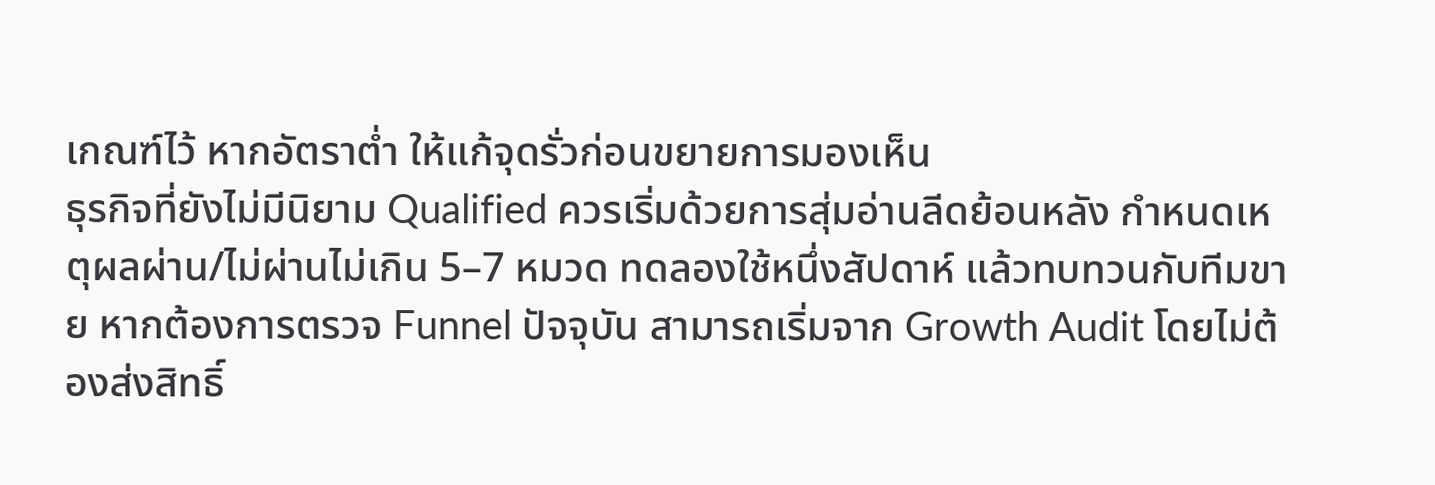เกณฑ์ไว้ หากอัตราต่ำ ให้แก้จุดรั่วก่อนขยายการมองเห็น
ธุรกิจที่ยังไม่มีนิยาม Qualified ควรเริ่มด้วยการสุ่มอ่านลีดย้อนหลัง กำหนดเหตุผลผ่าน/ไม่ผ่านไม่เกิน 5–7 หมวด ทดลองใช้หนึ่งสัปดาห์ แล้วทบทวนกับทีมขาย หากต้องการตรวจ Funnel ปัจจุบัน สามารถเริ่มจาก Growth Audit โดยไม่ต้องส่งสิทธิ์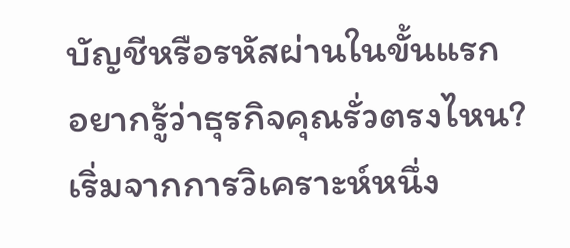บัญชีหรือรหัสผ่านในขั้นแรก
อยากรู้ว่าธุรกิจคุณรั่วตรงไหน?
เริ่มจากการวิเคราะห์หนึ่ง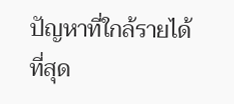ปัญหาที่ใกล้รายได้ที่สุด